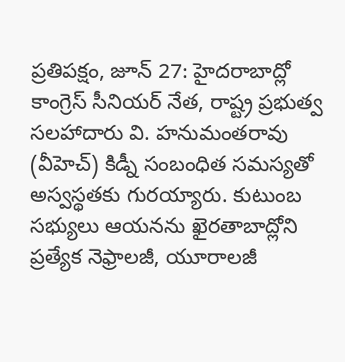ప్రతిపక్షం, జూన్ 27: హైదరాబాద్లో కాంగ్రెస్ సీనియర్ నేత, రాష్ట్ర ప్రభుత్వ సలహాదారు వి. హనుమంతరావు (వీహెచ్) కిడ్నీ సంబంధిత సమస్యతో అస్వస్థతకు గురయ్యారు. కుటుంబ సభ్యులు ఆయనను ఖైరతాబాద్లోని ప్రత్యేక నెఫ్రాలజీ, యూరాలజీ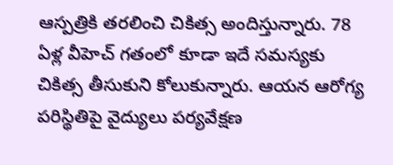ఆస్పత్రికి తరలించి చికిత్స అందిస్తున్నారు. 78 ఏళ్ల వీహెచ్ గతంలో కూడా ఇదే సమస్యకు చికిత్స తీసుకుని కోలుకున్నారు. ఆయన ఆరోగ్య పరిస్థితిపై వైద్యులు పర్యవేక్షణ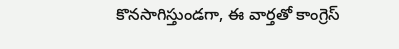కొనసాగిస్తుండగా, ఈ వార్తతో కాంగ్రెస్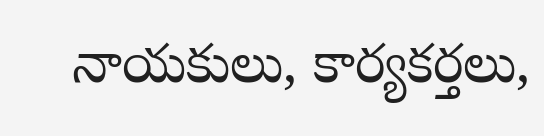నాయకులు, కార్యకర్తలు,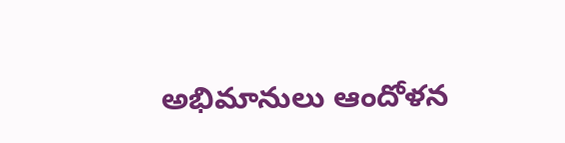అభిమానులు ఆందోళన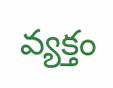వ్యక్తం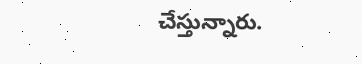చేస్తున్నారు.